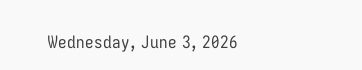Wednesday, June 3, 2026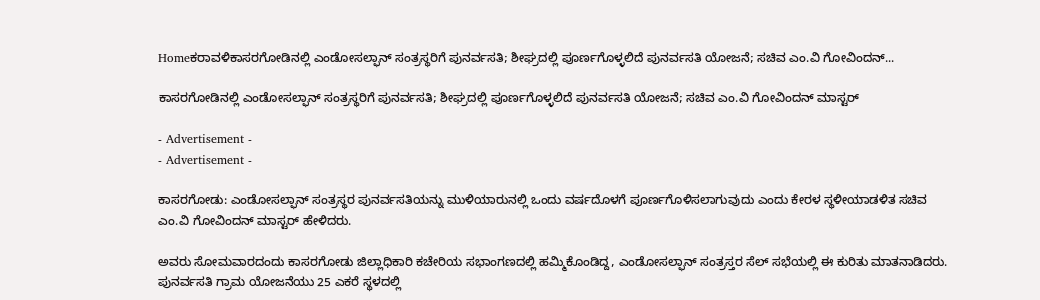Homeಕರಾವಳಿಕಾಸರಗೋಡಿನಲ್ಲಿ ಎಂಡೋಸಲ್ಫಾನ್ ಸಂತ್ರಸ್ಥರಿಗೆ ಪುನರ್ವಸತಿ; ಶೀಘ್ರದಲ್ಲಿ ಪೂರ್ಣಗೊಳ್ಳಲಿದೆ ಪುನರ್ವಸತಿ ಯೋಜನೆ; ಸಚಿವ ಎಂ.ವಿ ಗೋವಿಂದನ್...

ಕಾಸರಗೋಡಿನಲ್ಲಿ ಎಂಡೋಸಲ್ಫಾನ್ ಸಂತ್ರಸ್ಥರಿಗೆ ಪುನರ್ವಸತಿ; ಶೀಘ್ರದಲ್ಲಿ ಪೂರ್ಣಗೊಳ್ಳಲಿದೆ ಪುನರ್ವಸತಿ ಯೋಜನೆ; ಸಚಿವ ಎಂ.ವಿ ಗೋವಿಂದನ್ ಮಾಸ್ಟರ್

- Advertisement -
- Advertisement -

ಕಾಸರಗೋಡು: ಎಂಡೋಸಲ್ಫಾನ್ ಸಂತ್ರಸ್ಥರ ಪುನರ್ವಸತಿಯನ್ನು ಮುಳಿಯಾರುನಲ್ಲಿ ಒಂದು ವರ್ಷದೊಳಗೆ ಪೂರ್ಣಗೊಳಿಸಲಾಗುವುದು ಎಂದು ಕೇರಳ ಸ್ಥಳೀಯಾಡಳಿತ ಸಚಿವ ಎಂ.ವಿ ಗೋವಿಂದನ್ ಮಾಸ್ಟರ್ ಹೇಳಿದರು.

ಅವರು ಸೋಮವಾರದಂದು ಕಾಸರಗೋಡು ಜಿಲ್ಲಾಧಿಕಾರಿ ಕಚೇರಿಯ ಸಭಾಂಗಣದಲ್ಲಿ ಹಮ್ಮಿಕೊಂಡಿದ್ದ, ಎಂಡೋಸಲ್ಫಾನ್ ಸಂತ್ರಸ್ತರ ಸೆಲ್ ಸಭೆಯಲ್ಲಿ ಈ ಕುರಿತು ಮಾತನಾಡಿದರು. ಪುನರ್ವಸತಿ ಗ್ರಾಮ ಯೋಜನೆಯು 25 ಎಕರೆ ಸ್ಥಳದಲ್ಲಿ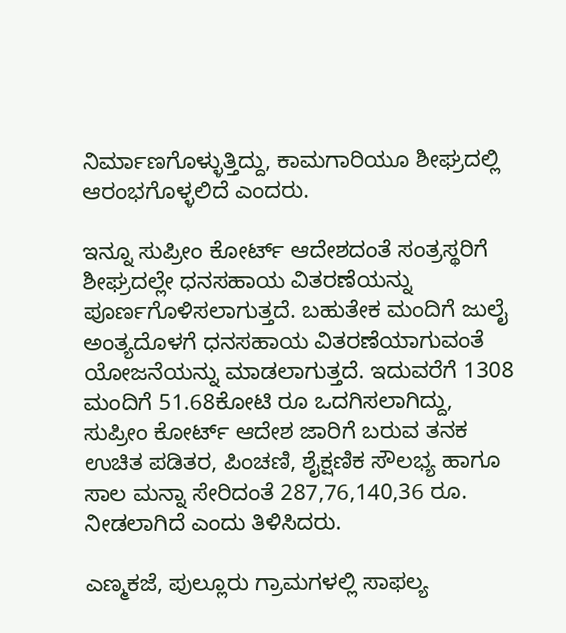ನಿರ್ಮಾಣಗೊಳ್ಳುತ್ತಿದ್ದು, ಕಾಮಗಾರಿಯೂ ಶೀಘ್ರದಲ್ಲಿ ಆರಂಭಗೊಳ್ಳಲಿದೆ ಎಂದರು.

ಇನ್ನೂ ಸುಪ್ರೀಂ ಕೋರ್ಟ್ ಆದೇಶದಂತೆ ಸಂತ್ರಸ್ಥರಿಗೆ ಶೀಘ್ರದಲ್ಲೇ ಧನಸಹಾಯ ವಿತರಣೆಯನ್ನು ಪೂರ್ಣಗೊಳಿಸಲಾಗುತ್ತದೆ. ಬಹುತೇಕ ಮಂದಿಗೆ ಜುಲೈ ಅಂತ್ಯದೊಳಗೆ ಧನಸಹಾಯ ವಿತರಣೆಯಾಗುವಂತೆ ಯೋಜನೆಯನ್ನು ಮಾಡಲಾಗುತ್ತದೆ. ಇದುವರೆಗೆ 1308 ಮಂದಿಗೆ 51.68ಕೋಟಿ ರೂ ಒದಗಿಸಲಾಗಿದ್ದು, ಸುಪ್ರೀಂ ಕೋರ್ಟ್ ಆದೇಶ ಜಾರಿಗೆ ಬರುವ ತನಕ ಉಚಿತ ಪಡಿತರ, ಪಿಂಚಣಿ, ಶೈಕ್ಷಣಿಕ ಸೌಲಭ್ಯ ಹಾಗೂ ಸಾಲ ಮನ್ನಾ ಸೇರಿದಂತೆ 287,76,140,36 ರೂ. ನೀಡಲಾಗಿದೆ ಎಂದು ತಿಳಿಸಿದರು.

ಎಣ್ಮಕಜೆ, ಪುಲ್ಲೂರು ಗ್ರಾಮಗಳಲ್ಲಿ ಸಾಫಲ್ಯ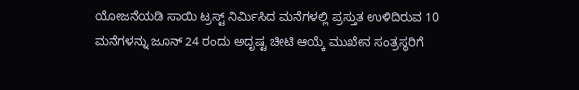ಯೋಜನೆಯಡಿ ಸಾಯಿ ಟ್ರಸ್ಟ್ ನಿರ್ಮಿಸಿದ ಮನೆಗಳಲ್ಲಿ ಪ್ರಸ್ತುತ ಉಳಿದಿರುವ 10 ಮನೆಗಳನ್ನು ಜೂನ್ 24 ರಂದು ಅದೃಷ್ಟ ಚೀಟಿ ಆಯ್ಕೆ ಮುಖೇನ ಸಂತ್ರಸ್ಥರಿಗೆ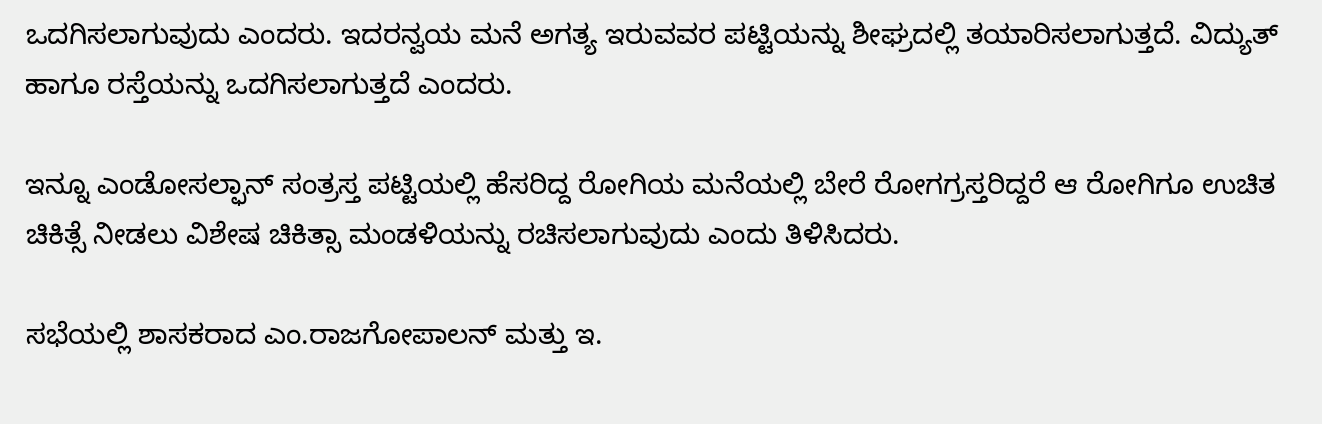ಒದಗಿಸಲಾಗುವುದು ಎಂದರು. ಇದರನ್ವಯ ಮನೆ ಅಗತ್ಯ ಇರುವವರ ಪಟ್ಟಿಯನ್ನು ಶೀಘ್ರದಲ್ಲಿ ತಯಾರಿಸಲಾಗುತ್ತದೆ. ವಿದ್ಯುತ್ ಹಾಗೂ ರಸ್ತೆಯನ್ನು ಒದಗಿಸಲಾಗುತ್ತದೆ ಎಂದರು.

ಇನ್ನೂ ಎಂಡೋಸಲ್ಫಾನ್ ಸಂತ್ರಸ್ತ ಪಟ್ಟಿಯಲ್ಲಿ ಹೆಸರಿದ್ದ ರೋಗಿಯ ಮನೆಯಲ್ಲಿ ಬೇರೆ ರೋಗಗ್ರಸ್ತರಿದ್ದರೆ ಆ ರೋಗಿಗೂ ಉಚಿತ ಚಿಕಿತ್ಸೆ ನೀಡಲು ವಿಶೇಷ ಚಿಕಿತ್ಸಾ ಮಂಡಳಿಯನ್ನು ರಚಿಸಲಾಗುವುದು ಎಂದು ತಿಳಿಸಿದರು.

ಸಭೆಯಲ್ಲಿ ಶಾಸಕರಾದ ಎಂ.ರಾಜಗೋಪಾಲನ್ ಮತ್ತು ಇ.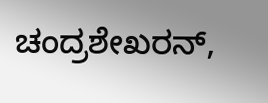ಚಂದ್ರಶೇಖರನ್,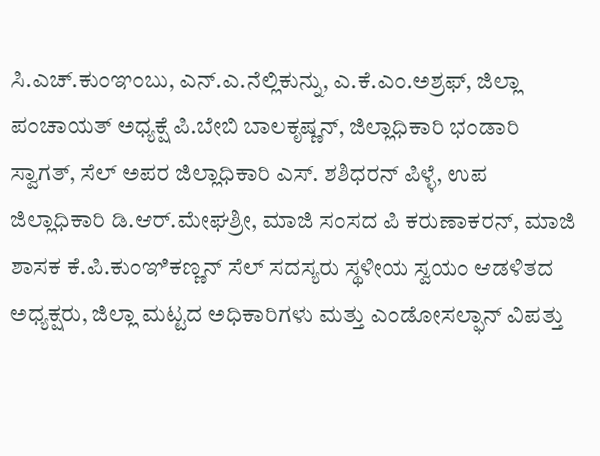ಸಿ.ಎಚ್.ಕುಂಞಂಬು, ಎನ್.ಎ.ನೆಲ್ಲಿಕುನ್ನು, ಎ.ಕೆ.ಎಂ.ಅಶ್ರಫ್, ಜಿಲ್ಲಾ ಪಂಚಾಯತ್ ಅಧ್ಯಕ್ಷೆ ಪಿ.ಬೇಬಿ ಬಾಲಕೃಷ್ಣನ್, ಜಿಲ್ಲಾಧಿಕಾರಿ ಭಂಡಾರಿ ಸ್ವಾಗತ್, ಸೆಲ್ ಅಪರ ಜಿಲ್ಲಾಧಿಕಾರಿ ಎಸ್. ಶಶಿಧರನ್ ಪಿಳ್ಳೆ, ಉಪ ಜಿಲ್ಲಾಧಿಕಾರಿ ಡಿ.ಆರ್.ಮೇಘಶ್ರೀ, ಮಾಜಿ ಸಂಸದ ಪಿ ಕರುಣಾಕರನ್, ಮಾಜಿ ಶಾಸಕ ಕೆ.ಪಿ.ಕುಂಞಿಕಣ್ಣನ್ ಸೆಲ್ ಸದಸ್ಯರು ಸ್ಥಳೀಯ ಸ್ವಯಂ ಆಡಳಿತದ ಅಧ್ಯಕ್ಷರು, ಜಿಲ್ಲಾ ಮಟ್ಟದ ಅಧಿಕಾರಿಗಳು ಮತ್ತು ಎಂಡೋಸಲ್ಫಾನ್ ವಿಪತ್ತು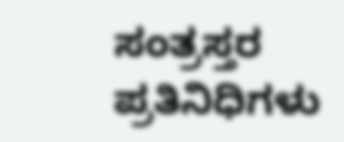ಸಂತ್ರಸ್ತರ ಪ್ರತಿನಿಧಿಗಳು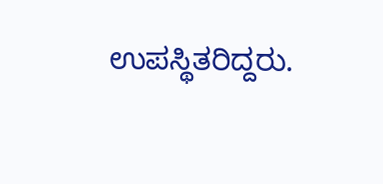ಉಪಸ್ಥಿತರಿದ್ದರು.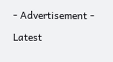- Advertisement -

Latest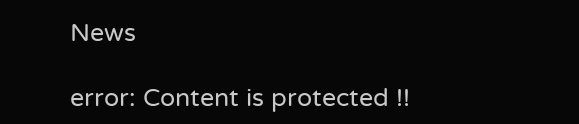News

error: Content is protected !!